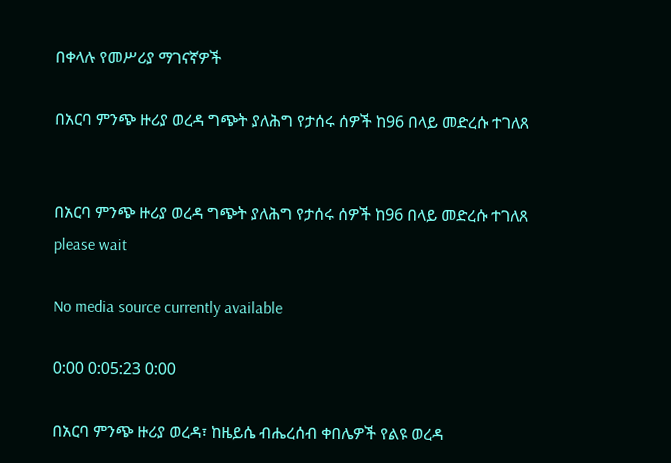በቀላሉ የመሥሪያ ማገናኛዎች

በአርባ ምንጭ ዙሪያ ወረዳ ግጭት ያለሕግ የታሰሩ ሰዎች ከ96 በላይ መድረሱ ተገለጸ


በአርባ ምንጭ ዙሪያ ወረዳ ግጭት ያለሕግ የታሰሩ ሰዎች ከ96 በላይ መድረሱ ተገለጸ
please wait

No media source currently available

0:00 0:05:23 0:00

በአርባ ምንጭ ዙሪያ ወረዳ፣ ከዜይሴ ብሔረሰብ ቀበሌዎች የልዩ ወረዳ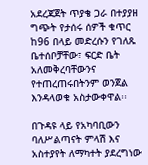አደረጃጀት ጥያቄ ጋራ በተያያዘ ግጭት የታሰሩ ሰዎች ቁጥር ከ96 በላይ መድረሱን የገለጹ ቤተሰቦቻቸው፣ ፍርድ ቤት አለመቅረባቸውንና የተጠረጠሩበትንም ወንጀል እንዳላወቁ አስታውቀዋል፡፡

በጉዳዩ ላይ የአካባቢውን ባለሥልጣናት ምላሽ እና አስተያየት ለማካተት ያደረግነው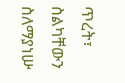ጥረት፣ ስልካቸውን ስለማያነሡ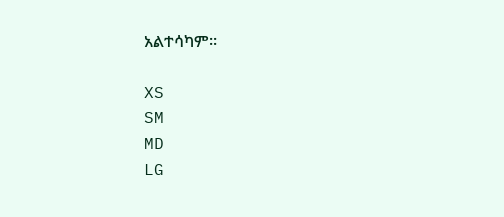አልተሳካም፡፡

XS
SM
MD
LG